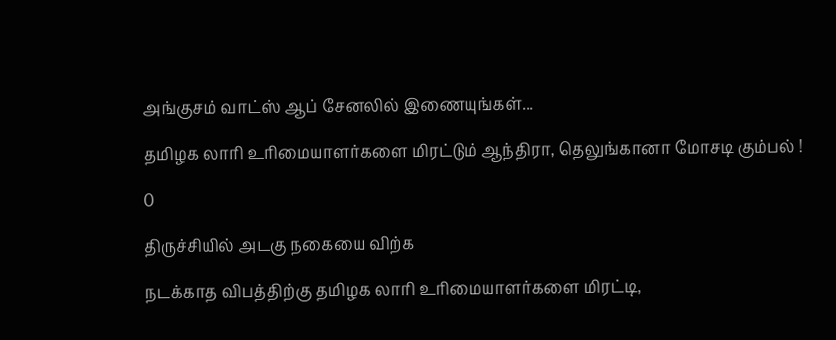அங்குசம் வாட்ஸ் ஆப் சேனலில் இணையுங்கள்...

தமிழக லாரி உரிமையாளர்களை மிரட்டும் ஆந்திரா, தெலுங்கானா மோசடி கும்பல் !

0

திருச்சியில் அடகு நகையை விற்க

நடக்காத விபத்திற்கு தமிழக லாரி உரிமையாளர்களை மிரட்டி,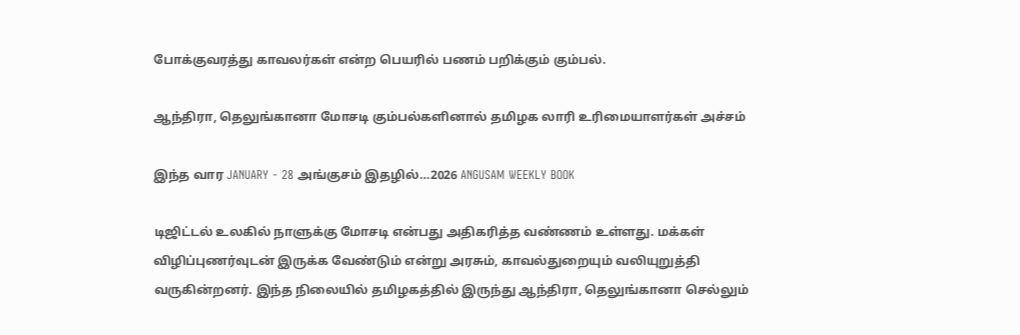போக்குவரத்து காவலர்கள் என்ற பெயரில் பணம் பறிக்கும் கும்பல்.

ஆந்திரா, தெலுங்கானா மோசடி கும்பல்களினால் தமிழக லாரி உரிமையாளர்கள் அச்சம்

இந்த வார JANUARY - 28 அங்குசம் இதழில்…2026 ANGUSAM WEEKLY BOOK

டிஜிட்டல் உலகில் நாளுக்கு மோசடி என்பது அதிகரித்த வண்ணம் உள்ளது. மக்கள் விழிப்புணர்வுடன் இருக்க வேண்டும் என்று அரசும், காவல்துறையும் வலியுறுத்தி வருகின்றனர். இந்த நிலையில் தமிழகத்தில் இருந்து ஆந்திரா, தெலுங்கானா செல்லும்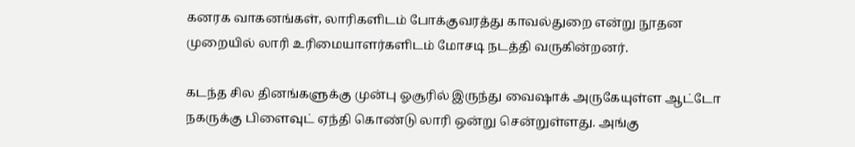கனரக வாகனங்கள், லாரிகளிடம் போக்குவரத்து காவல்துறை என்று நூதன முறையில் லாரி உரிமையாளர்களிடம் மோசடி நடத்தி வருகின்றனர்.

கடந்த சில தினங்களுக்கு முன்பு ஓசூரில் இருந்து வைஷாக் அருகேயுள்ள ஆட்டோ நகருக்கு பிளைவுட் ஏந்தி கொண்டு லாரி ஒன்று சென்றுள்ளது. அங்கு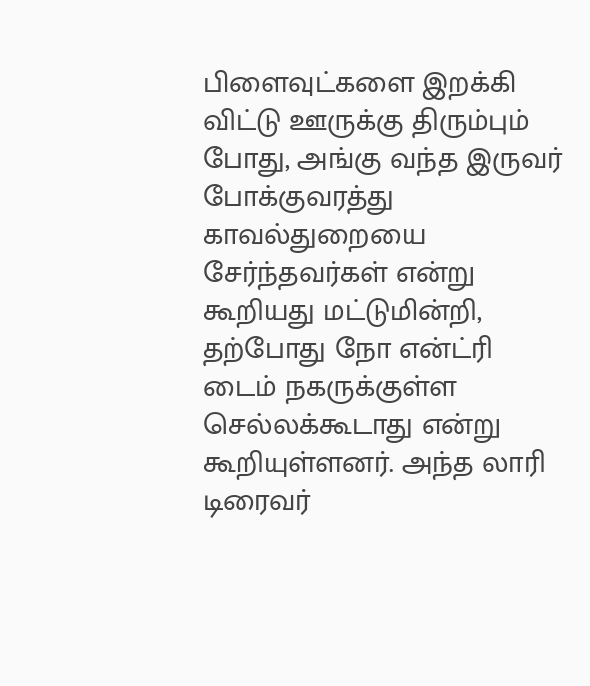பிளைவுட்களை இறக்கி விட்டு ஊருக்கு திரும்பும் போது, அங்கு வந்த இருவர் போக்குவரத்து காவல்துறையை சேர்ந்தவர்கள் என்று கூறியது மட்டுமின்றி, தற்போது நோ என்ட்ரி டைம் நகருக்குள்ள செல்லக்கூடாது என்று கூறியுள்ளனர். அந்த லாரி டிரைவர்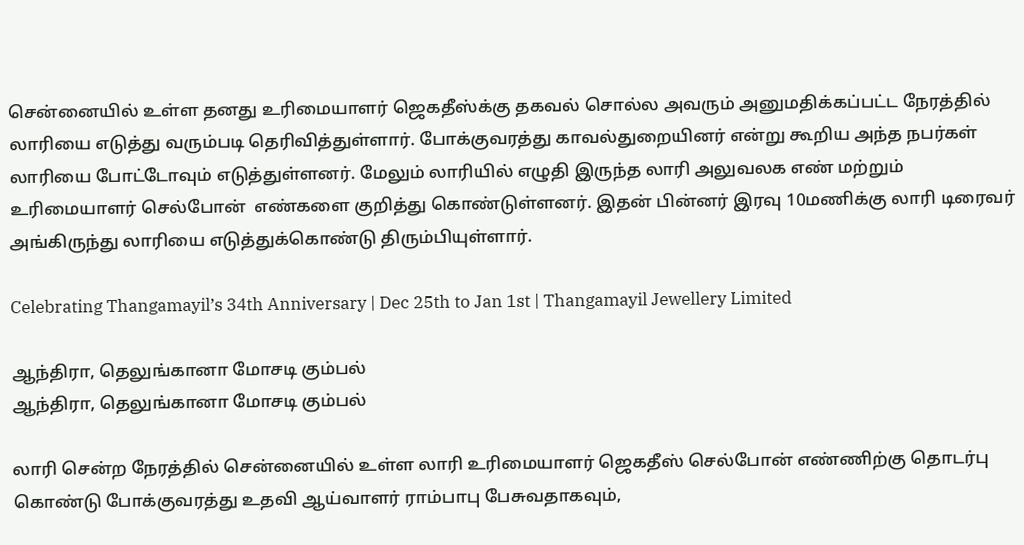சென்னையில் உள்ள தனது உரிமையாளர் ஜெகதீஸ்க்கு தகவல் சொல்ல அவரும் அனுமதிக்கப்பட்ட நேரத்தில் லாரியை எடுத்து வரும்படி தெரிவித்துள்ளார். போக்குவரத்து காவல்துறையினர் என்று கூறிய அந்த நபர்கள் லாரியை போட்டோவும் எடுத்துள்ளனர். மேலும் லாரியில் எழுதி இருந்த லாரி அலுவலக எண் மற்றும் உரிமையாளர் செல்போன்  எண்களை குறித்து கொண்டுள்ளனர். இதன் பின்னர் இரவு 10மணிக்கு லாரி டிரைவர் அங்கிருந்து லாரியை எடுத்துக்கொண்டு திரும்பியுள்ளார்.

Celebrating Thangamayil’s 34th Anniversary | Dec 25th to Jan 1st | Thangamayil Jewellery Limited

ஆந்திரா, தெலுங்கானா மோசடி கும்பல்
ஆந்திரா, தெலுங்கானா மோசடி கும்பல்

லாரி சென்ற நேரத்தில் சென்னையில் உள்ள லாரி உரிமையாளர் ஜெகதீஸ் செல்போன் எண்ணிற்கு தொடர்பு கொண்டு போக்குவரத்து உதவி ஆய்வாளர் ராம்பாபு பேசுவதாகவும்,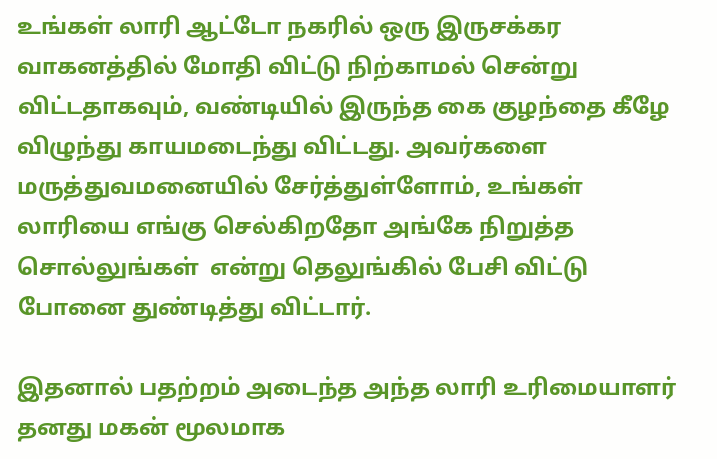உங்கள் லாரி ஆட்டோ நகரில் ஒரு இருசக்கர வாகனத்தில் மோதி விட்டு நிற்காமல் சென்று விட்டதாகவும், வண்டியில் இருந்த கை குழந்தை கீழே விழுந்து காயமடைந்து விட்டது. அவர்களை மருத்துவமனையில் சேர்த்துள்ளோம், உங்கள் லாரியை எங்கு செல்கிறதோ அங்கே நிறுத்த சொல்லுங்கள்  என்று தெலுங்கில் பேசி விட்டு போனை துண்டித்து விட்டார்.

இதனால் பதற்றம் அடைந்த அந்த லாரி உரிமையாளர் தனது மகன் மூலமாக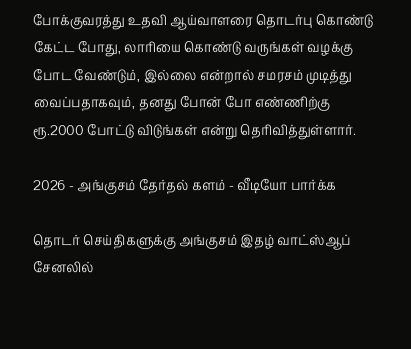போக்குவரத்து உதவி ஆய்வாளரை தொடர்பு கொண்டு கேட்ட போது, லாரியை கொண்டு வருங்கள் வழக்கு போட வேண்டும், இல்லை என்றால் சமரசம் முடித்து வைப்பதாகவும், தனது போன் போ எண்ணிற்கு ரூ.2000 போட்டு விடுங்கள் என்று தெரிவித்துள்ளார்.

2026 - அங்குசம் தேர்தல் களம் - வீடியோ பார்க்க

தொடர் செய்திகளுக்கு அங்குசம் இதழ் வாட்ஸ்ஆப் சேனலில்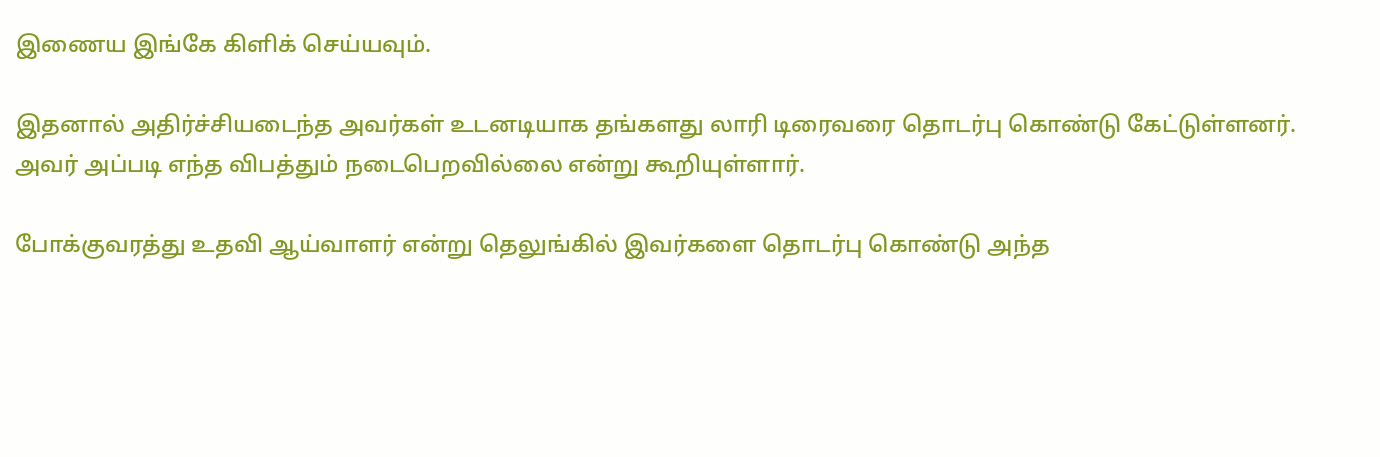இணைய இங்கே கிளிக் செய்யவும்.

இதனால் அதிர்ச்சியடைந்த அவர்கள் உடனடியாக தங்களது லாரி டிரைவரை தொடர்பு கொண்டு கேட்டுள்ளனர். அவர் அப்படி எந்த விபத்தும் நடைபெறவில்லை என்று கூறியுள்ளார்.

போக்குவரத்து உதவி ஆய்வாளர் என்று தெலுங்கில் இவர்களை தொடர்பு கொண்டு அந்த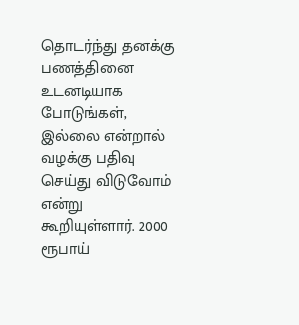தொடர்ந்து தனக்கு பணத்தினை உடனடியாக போடுங்கள், இல்லை என்றால் வழக்கு பதிவு செய்து விடுவோம் என்று கூறியுள்ளார். 2000 ரூபாய்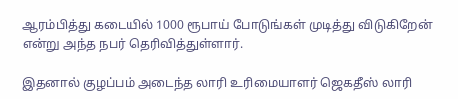ஆரம்பித்து கடையில் 1000 ரூபாய் போடுங்கள் முடித்து விடுகிறேன் என்று அந்த நபர் தெரிவித்துள்ளார்.

இதனால் குழப்பம் அடைந்த லாரி உரிமையாளர் ஜெகதீஸ் லாரி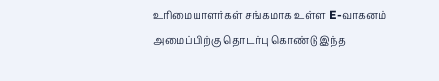உரிமையாளர்கள் சங்கமாக உள்ள E-வாகனம் அமைப்பிற்கு தொடர்பு கொண்டு இந்த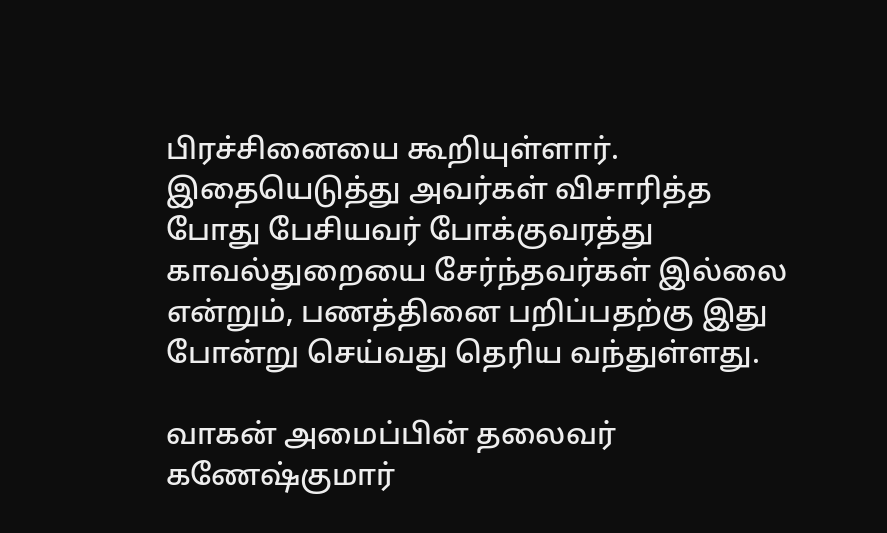பிரச்சினையை கூறியுள்ளார். இதையெடுத்து அவர்கள் விசாரித்த போது பேசியவர் போக்குவரத்து காவல்துறையை சேர்ந்தவர்கள் இல்லை என்றும், பணத்தினை பறிப்பதற்கு இது போன்று செய்வது தெரிய வந்துள்ளது.

வாகன் அமைப்பின் தலைவர் கணேஷ்குமார்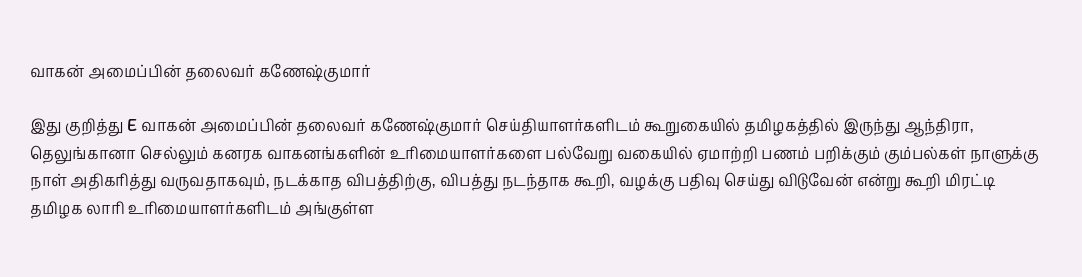வாகன் அமைப்பின் தலைவர் கணேஷ்குமார்

இது குறித்து E வாகன் அமைப்பின் தலைவர் கணேஷ்குமார் செய்தியாளர்களிடம் கூறுகையில் தமிழகத்தில் இருந்து ஆந்திரா, தெலுங்கானா செல்லும் கனரக வாகனங்களின் உரிமையாளர்களை பல்வேறு வகையில் ஏமாற்றி பணம் பறிக்கும் கும்பல்கள் நாளுக்கு நாள் அதிகரித்து வருவதாகவும், நடக்காத விபத்திற்கு, விபத்து நடந்தாக கூறி, வழக்கு பதிவு செய்து விடுவேன் என்று கூறி மிரட்டி தமிழக லாரி உரிமையாளர்களிடம் அங்குள்ள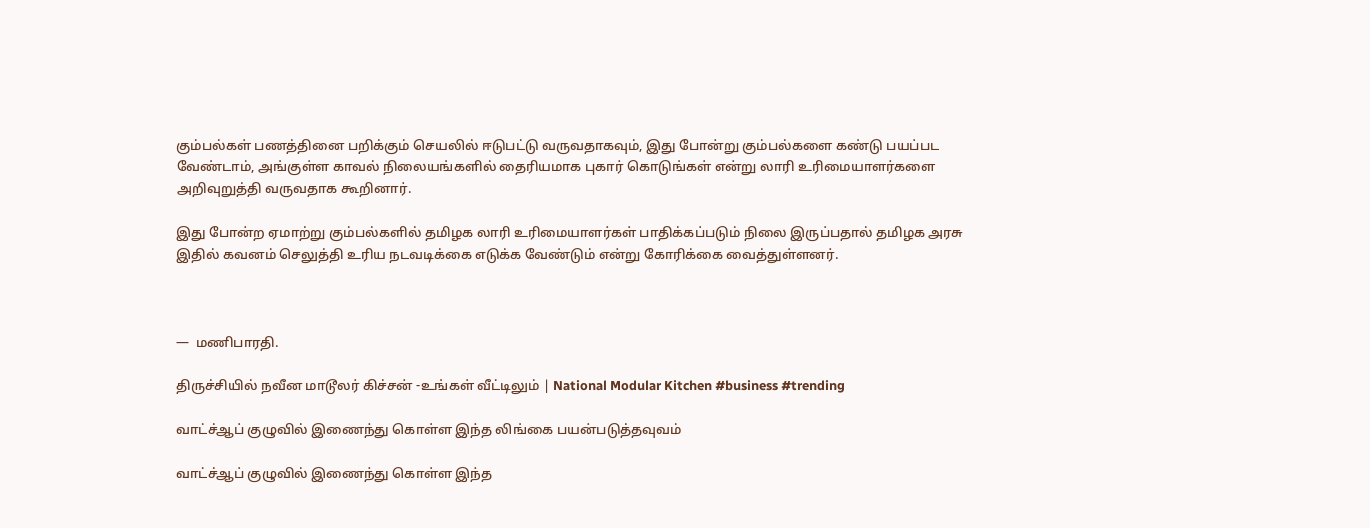கும்பல்கள் பணத்தினை பறிக்கும் செயலில் ஈடுபட்டு வருவதாகவும், இது போன்று கும்பல்களை கண்டு பயப்பட வேண்டாம், அங்குள்ள காவல் நிலையங்களில் தைரியமாக புகார் கொடுங்கள் என்று லாரி உரிமையாளர்களை அறிவுறுத்தி வருவதாக கூறினார்.

இது போன்ற ஏமாற்று கும்பல்களில் தமிழக லாரி உரிமையாளர்கள் பாதிக்கப்படும் நிலை இருப்பதால் தமிழக அரசு இதில் கவனம் செலுத்தி உரிய நடவடிக்கை எடுக்க வேண்டும் என்று கோரிக்கை வைத்துள்ளனர்.



—  மணிபாரதி.

திருச்சியில் நவீன மாடூலர் கிச்சன் -உங்கள் வீட்டிலும் | National Modular Kitchen #business #trending

வாட்ச்ஆப் குழுவில் இணைந்து கொள்ள இந்த லிங்கை பயன்படுத்தவுவம்

வாட்ச்ஆப் குழுவில் இணைந்து கொள்ள இந்த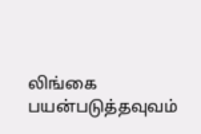லிங்கை பயன்படுத்தவுவம்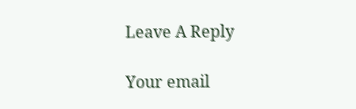Leave A Reply

Your email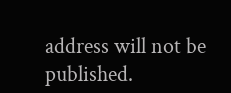address will not be published.